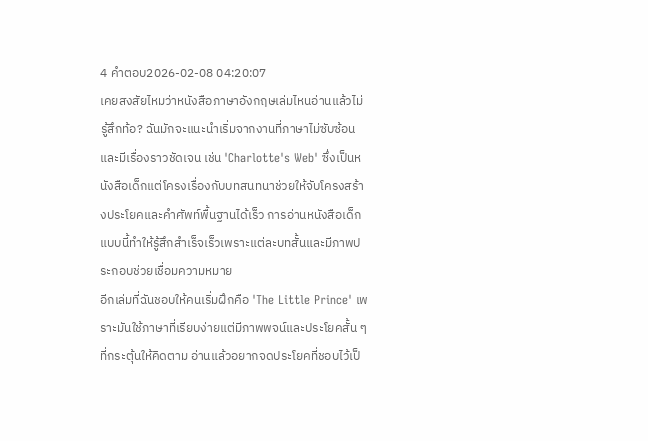4 คำตอบ2026-02-08 04:20:07
เคยสงสัยไหมว่าหนังสือภาษาอังกฤษเล่มไหนอ่านแล้วไม่รู้สึกท้อ? ฉันมักจะแนะนำเริ่มจากงานที่ภาษาไม่ซับซ้อนและมีเรื่องราวชัดเจน เช่น 'Charlotte's Web' ซึ่งเป็นหนังสือเด็กแต่โครงเรื่องกับบทสนทนาช่วยให้จับโครงสร้างประโยคและคำศัพท์พื้นฐานได้เร็ว การอ่านหนังสือเด็กแบบนี้ทำให้รู้สึกสำเร็จเร็วเพราะแต่ละบทสั้นและมีภาพประกอบช่วยเชื่อมความหมาย
อีกเล่มที่ฉันชอบให้คนเริ่มฝึกคือ 'The Little Prince' เพราะมันใช้ภาษาที่เรียบง่ายแต่มีภาพพจน์และประโยคสั้น ๆ ที่กระตุ้นให้คิดตาม อ่านแล้วอยากจดประโยคที่ชอบไว้เป็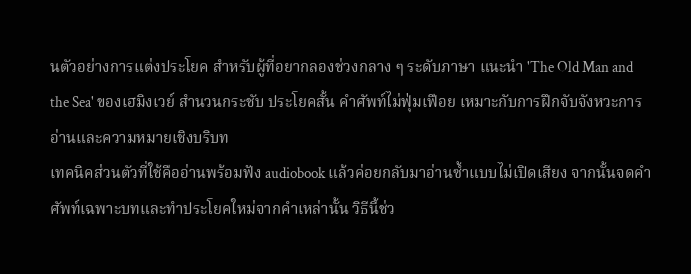นตัวอย่างการแต่งประโยค สำหรับผู้ที่อยากลองช่วงกลาง ๆ ระดับภาษา แนะนำ 'The Old Man and the Sea' ของเฮมิงเวย์ สำนวนกระชับ ประโยคสั้น คำศัพท์ไม่ฟุ่มเฟือย เหมาะกับการฝึกจับจังหวะการอ่านและความหมายเชิงบริบท
เทคนิคส่วนตัวที่ใช้คืออ่านพร้อมฟัง audiobook แล้วค่อยกลับมาอ่านซ้ำแบบไม่เปิดเสียง จากนั้นจดคำศัพท์เฉพาะบทและทำประโยคใหม่จากคำเหล่านั้น วิธีนี้ช่ว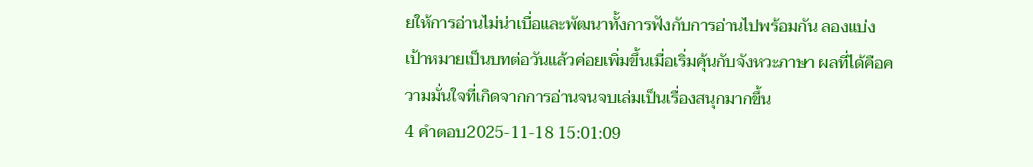ยให้การอ่านไม่น่าเบื่อและพัฒนาทั้งการฟังกับการอ่านไปพร้อมกัน ลองแบ่งเป้าหมายเป็นบทต่อวันแล้วค่อยเพิ่มขึ้นเมื่อเริ่มคุ้นกับจังหวะภาษา ผลที่ได้คือความมั่นใจที่เกิดจากการอ่านจนจบเล่มเป็นเรื่องสนุกมากขึ้น
4 คำตอบ2025-11-18 15:01:09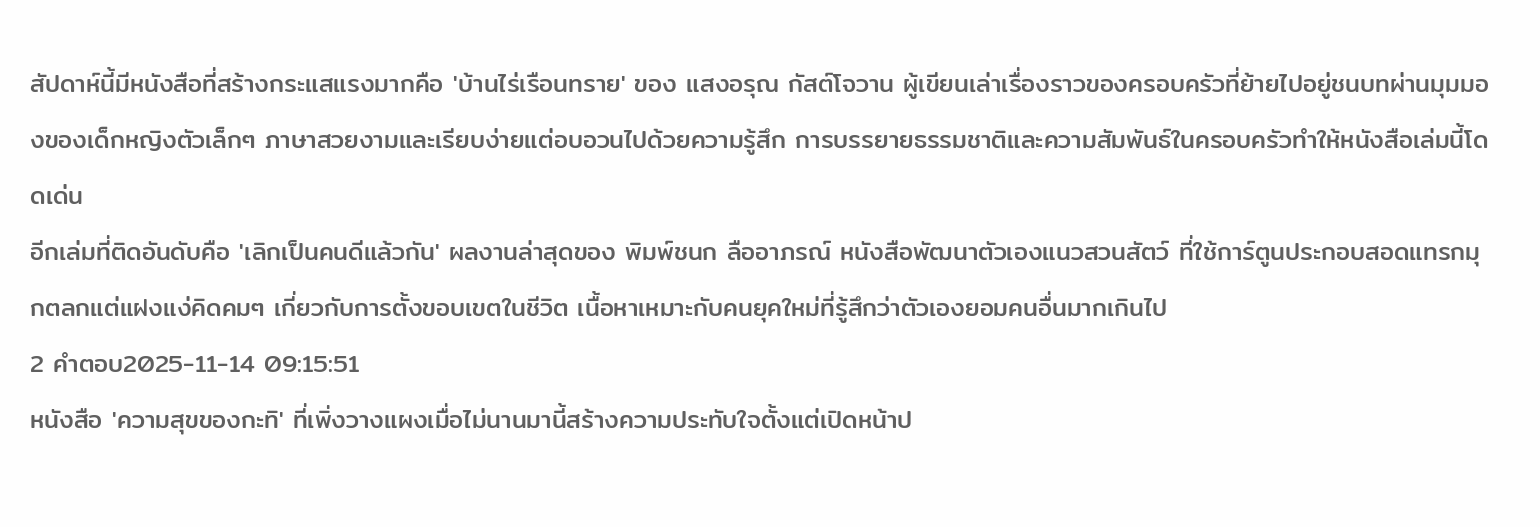สัปดาห์นี้มีหนังสือที่สร้างกระแสแรงมากคือ 'บ้านไร่เรือนทราย' ของ แสงอรุณ กัสต์โจวาน ผู้เขียนเล่าเรื่องราวของครอบครัวที่ย้ายไปอยู่ชนบทผ่านมุมมองของเด็กหญิงตัวเล็กๆ ภาษาสวยงามและเรียบง่ายแต่อบอวนไปด้วยความรู้สึก การบรรยายธรรมชาติและความสัมพันธ์ในครอบครัวทำให้หนังสือเล่มนี้โดดเด่น
อีกเล่มที่ติดอันดับคือ 'เลิกเป็นคนดีแล้วกัน' ผลงานล่าสุดของ พิมพ์ชนก ลืออาภรณ์ หนังสือพัฒนาตัวเองแนวสวนสัตว์ ที่ใช้การ์ตูนประกอบสอดแทรกมุกตลกแต่แฝงแง่คิดคมๆ เกี่ยวกับการตั้งขอบเขตในชีวิต เนื้อหาเหมาะกับคนยุคใหม่ที่รู้สึกว่าตัวเองยอมคนอื่นมากเกินไป
2 คำตอบ2025-11-14 09:15:51
หนังสือ 'ความสุขของกะทิ' ที่เพิ่งวางแผงเมื่อไม่นานมานี้สร้างความประทับใจตั้งแต่เปิดหน้าป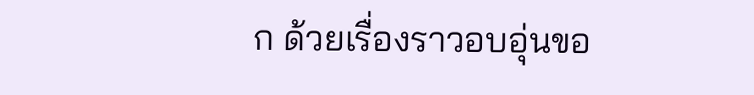ก ด้วยเรื่องราวอบอุ่นขอ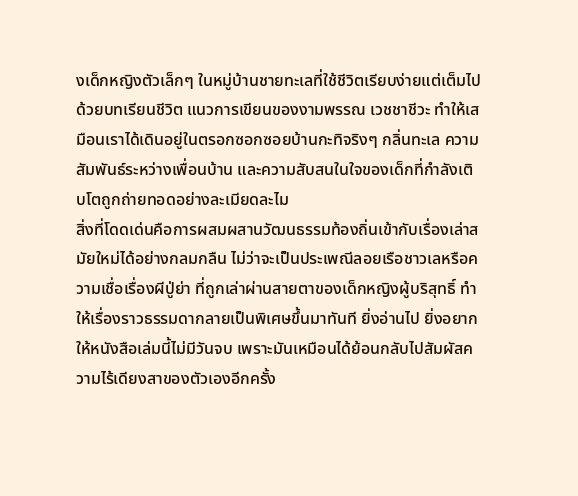งเด็กหญิงตัวเล็กๆ ในหมู่บ้านชายทะเลที่ใช้ชีวิตเรียบง่ายแต่เต็มไปด้วยบทเรียนชีวิต แนวการเขียนของงามพรรณ เวชชาชีวะ ทำให้เสมือนเราได้เดินอยู่ในตรอกซอกซอยบ้านกะทิจริงๆ กลิ่นทะเล ความสัมพันธ์ระหว่างเพื่อนบ้าน และความสับสนในใจของเด็กที่กำลังเติบโตถูกถ่ายทอดอย่างละเมียดละไม
สิ่งที่โดดเด่นคือการผสมผสานวัฒนธรรมท้องถิ่นเข้ากับเรื่องเล่าสมัยใหม่ได้อย่างกลมกลืน ไม่ว่าจะเป็นประเพณีลอยเรือชาวเลหรือความเชื่อเรื่องผีปู่ย่า ที่ถูกเล่าผ่านสายตาของเด็กหญิงผู้บริสุทธิ์ ทำให้เรื่องราวธรรมดากลายเป็นพิเศษขึ้นมาทันที ยิ่งอ่านไป ยิ่งอยากให้หนังสือเล่มนี้ไม่มีวันจบ เพราะมันเหมือนได้ย้อนกลับไปสัมผัสความไร้เดียงสาของตัวเองอีกครั้ง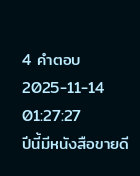4 คำตอบ2025-11-14 01:27:27
ปีนี้มีหนังสือขายดี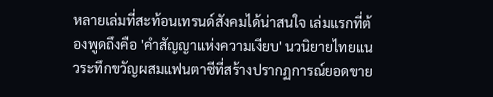หลายเล่มที่สะท้อนเทรนด์สังคมได้น่าสนใจ เล่มแรกที่ต้องพูดถึงคือ 'คำสัญญาแห่งความเงียบ' นวนิยายไทยแนวระทึกขวัญผสมแฟนตาซีที่สร้างปรากฏการณ์ยอดขาย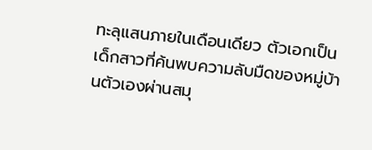ทะลุแสนภายในเดือนเดียว ตัวเอกเป็นเด็กสาวที่ค้นพบความลับมืดของหมู่บ้านตัวเองผ่านสมุ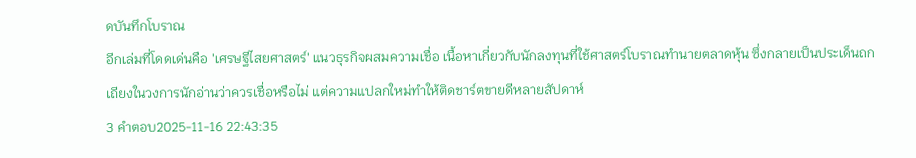ดบันทึกโบราณ
อีกเล่มที่โดดเด่นคือ 'เศรษฐีไสยศาสตร์' แนวธุรกิจผสมความเชื่อ เนื้อหาเกี่ยวกับนักลงทุนที่ใช้ศาสตร์โบราณทำนายตลาดหุ้น ซึ่งกลายเป็นประเด็นถกเถียงในวงการนักอ่านว่าควรเชื่อหรือไม่ แต่ความแปลกใหม่ทำให้ติดชาร์ตขายดีหลายสัปดาห์
3 คำตอบ2025-11-16 22:43:35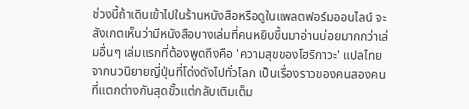ช่วงนี้ถ้าเดินเข้าไปในร้านหนังสือหรือดูในแพลตฟอร์มออนไลน์ จะสังเกตเห็นว่ามีหนังสือบางเล่มที่คนหยิบขึ้นมาอ่านบ่อยมากกว่าเล่มอื่นๆ เล่มแรกที่ต้องพูดถึงคือ 'ความสุขของโฮริกาวะ' แปลไทยจากนวนิยายญี่ปุ่นที่โด่งดังไปทั่วโลก เป็นเรื่องราวของคนสองคนที่แตกต่างกันสุดขั้วแต่กลับเติมเต็ม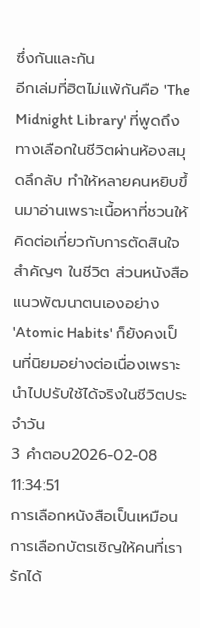ซึ่งกันและกัน
อีกเล่มที่ฮิตไม่แพ้กันคือ 'The Midnight Library' ที่พูดถึงทางเลือกในชีวิตผ่านห้องสมุดลึกลับ ทำให้หลายคนหยิบขึ้นมาอ่านเพราะเนื้อหาที่ชวนให้คิดต่อเกี่ยวกับการตัดสินใจสำคัญๆ ในชีวิต ส่วนหนังสือแนวพัฒนาตนเองอย่าง 'Atomic Habits' ก็ยังคงเป็นที่นิยมอย่างต่อเนื่องเพราะนำไปปรับใช้ได้จริงในชีวิตประจำวัน
3 คำตอบ2026-02-08 11:34:51
การเลือกหนังสือเป็นเหมือนการเลือกบัตรเชิญให้คนที่เรารักได้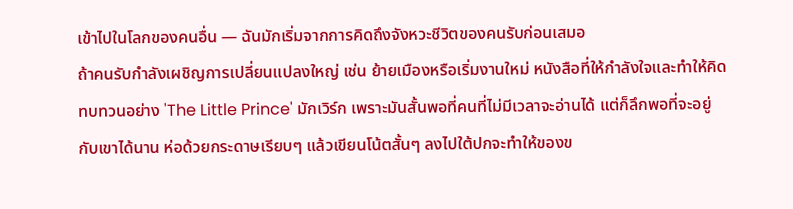เข้าไปในโลกของคนอื่น — ฉันมักเริ่มจากการคิดถึงจังหวะชีวิตของคนรับก่อนเสมอ
ถ้าคนรับกำลังเผชิญการเปลี่ยนแปลงใหญ่ เช่น ย้ายเมืองหรือเริ่มงานใหม่ หนังสือที่ให้กำลังใจและทำให้คิดทบทวนอย่าง 'The Little Prince' มักเวิร์ก เพราะมันสั้นพอที่คนที่ไม่มีเวลาจะอ่านได้ แต่ก็ลึกพอที่จะอยู่กับเขาได้นาน ห่อด้วยกระดาษเรียบๆ แล้วเขียนโน้ตสั้นๆ ลงไปใต้ปกจะทำให้ของข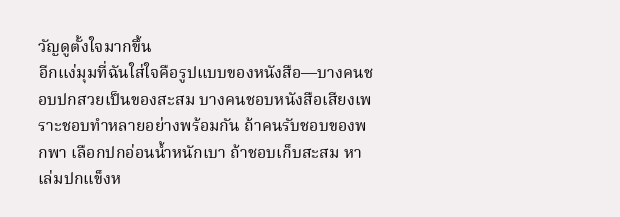วัญดูตั้งใจมากขึ้น
อีกแง่มุมที่ฉันใส่ใจคือรูปแบบของหนังสือ—บางคนชอบปกสวยเป็นของสะสม บางคนชอบหนังสือเสียงเพราะชอบทำหลายอย่างพร้อมกัน ถ้าคนรับชอบของพกพา เลือกปกอ่อนน้ำหนักเบา ถ้าชอบเก็บสะสม หาเล่มปกแข็งห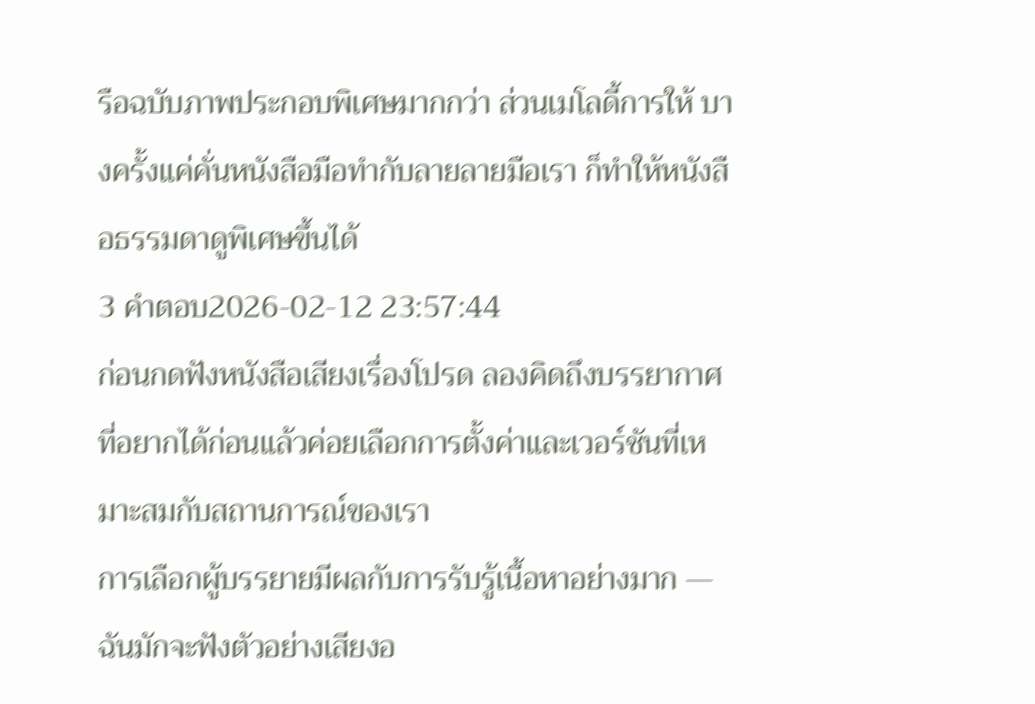รือฉบับภาพประกอบพิเศษมากกว่า ส่วนเมโลดี้การให้ บางครั้งแค่คั่นหนังสือมือทำกับลายลายมือเรา ก็ทำให้หนังสือธรรมดาดูพิเศษขึ้นได้
3 คำตอบ2026-02-12 23:57:44
ก่อนกดฟังหนังสือเสียงเรื่องโปรด ลองคิดถึงบรรยากาศที่อยากได้ก่อนแล้วค่อยเลือกการตั้งค่าและเวอร์ชันที่เหมาะสมกับสถานการณ์ของเรา
การเลือกผู้บรรยายมีผลกับการรับรู้เนื้อหาอย่างมาก — ฉันมักจะฟังตัวอย่างเสียงอ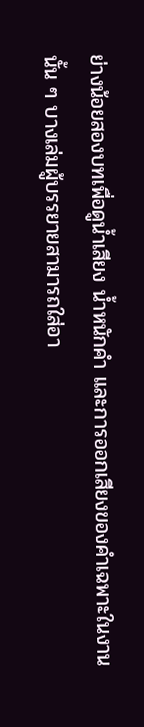ย่างน้อยสองบทเพื่อดูน้ำเสียง น้ำหนักคำ และการออกเสียงของคำเฉพาะในงานนั้น ๆ บางเล่มผู้บรรยายสามารถใส่อา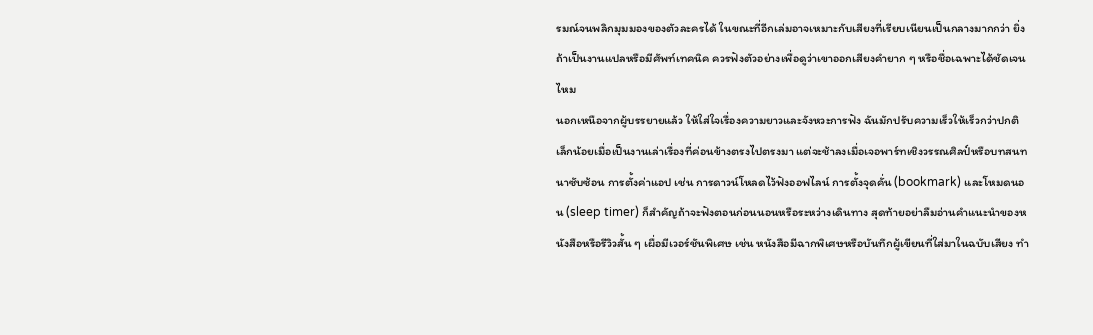รมณ์จนพลิกมุมมองของตัวละครได้ ในขณะที่อีกเล่มอาจเหมาะกับเสียงที่เรียบเนียนเป็นกลางมากกว่า ยิ่งถ้าเป็นงานแปลหรือมีศัพท์เทคนิค ควรฟังตัวอย่างเพื่อดูว่าเขาออกเสียงคำยาก ๆ หรือชื่อเฉพาะได้ชัดเจนไหม
นอกเหนือจากผู้บรรยายแล้ว ให้ใส่ใจเรื่องความยาวและจังหวะการฟัง ฉันมักปรับความเร็วให้เร็วกว่าปกติเล็กน้อยเมื่อเป็นงานเล่าเรื่องที่ค่อนข้างตรงไปตรงมา แต่จะช้าลงเมื่อเจอพาร์ทเชิงวรรณศิลป์หรือบทสนทนาซับซ้อน การตั้งค่าแอป เช่น การดาวน์โหลดไว้ฟังออฟไลน์ การตั้งจุดคั่น (bookmark) และโหมดนอน (sleep timer) ก็สำคัญถ้าจะฟังตอนก่อนนอนหรือระหว่างเดินทาง สุดท้ายอย่าลืมอ่านคำแนะนำของหนังสือหรือรีวิวสั้น ๆ เผื่อมีเวอร์ชันพิเศษ เช่น หนังสือมีฉากพิเศษหรือบันทึกผู้เขียนที่ใส่มาในฉบับเสียง ทำ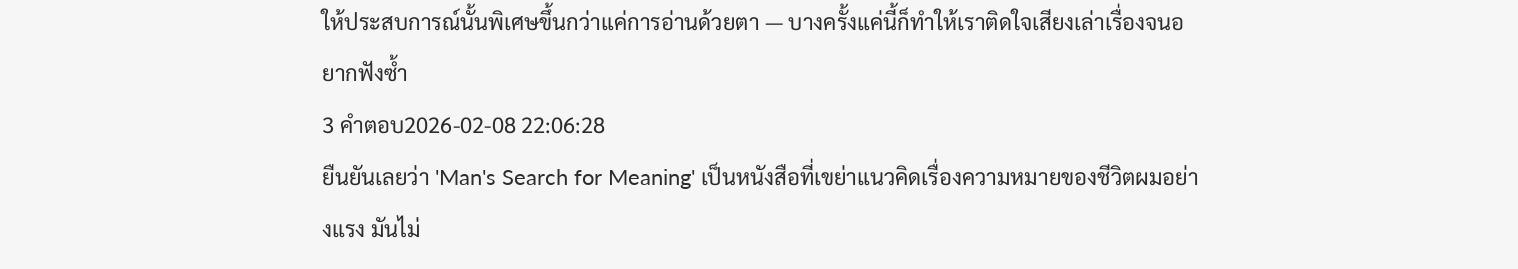ให้ประสบการณ์นั้นพิเศษขึ้นกว่าแค่การอ่านด้วยตา — บางครั้งแค่นี้ก็ทำให้เราติดใจเสียงเล่าเรื่องจนอยากฟังซ้ำ
3 คำตอบ2026-02-08 22:06:28
ยืนยันเลยว่า 'Man's Search for Meaning' เป็นหนังสือที่เขย่าแนวคิดเรื่องความหมายของชีวิตผมอย่างแรง มันไม่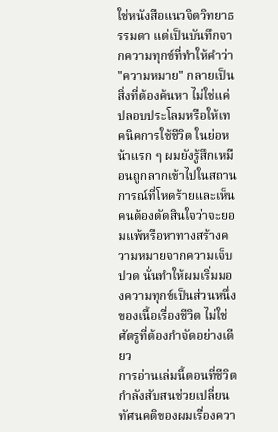ใช่หนังสือแนวจิตวิทยาธรรมดา แต่เป็นบันทึกจากความทุกข์ที่ทำให้คำว่า "ความหมาย" กลายเป็นสิ่งที่ต้องค้นหา ไม่ใช่แค่ปลอบประโลมหรือให้เทคนิคการใช้ชีวิต ในย่อหน้าแรก ๆ ผมยังรู้สึกเหมือนถูกลากเข้าไปในสถานการณ์ที่โหดร้ายและเห็นคนต้องตัดสินใจว่าจะยอมแพ้หรือหาทางสร้างความหมายจากความเจ็บปวด นั่นทำให้ผมเริ่มมองความทุกข์เป็นส่วนหนึ่งของเนื้อเรื่องชีวิต ไม่ใช่ศัตรูที่ต้องกำจัดอย่างเดียว
การอ่านเล่มนี้ตอนที่ชีวิตกำลังสับสนช่วยเปลี่ยนทัศนคติของผมเรื่องควา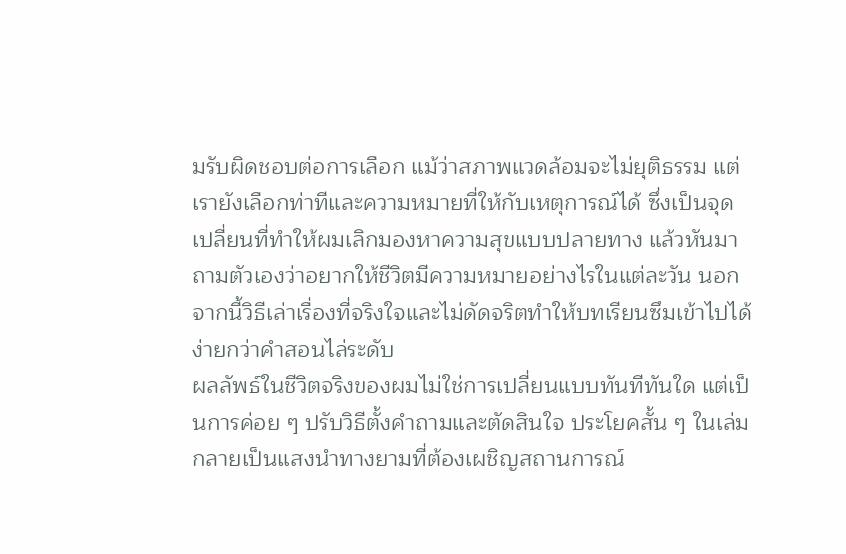มรับผิดชอบต่อการเลือก แม้ว่าสภาพแวดล้อมจะไม่ยุติธรรม แต่เรายังเลือกท่าทีและความหมายที่ให้กับเหตุการณ์ได้ ซึ่งเป็นจุดเปลี่ยนที่ทำให้ผมเลิกมองหาความสุขแบบปลายทาง แล้วหันมาถามตัวเองว่าอยากให้ชีวิตมีความหมายอย่างไรในแต่ละวัน นอกจากนี้วิธีเล่าเรื่องที่จริงใจและไม่ดัดจริตทำให้บทเรียนซึมเข้าไปได้ง่ายกว่าคำสอนไล่ระดับ
ผลลัพธ์ในชีวิตจริงของผมไม่ใช่การเปลี่ยนแบบทันทีทันใด แต่เป็นการค่อย ๆ ปรับวิธีตั้งคำถามและตัดสินใจ ประโยคสั้น ๆ ในเล่มกลายเป็นแสงนำทางยามที่ต้องเผชิญสถานการณ์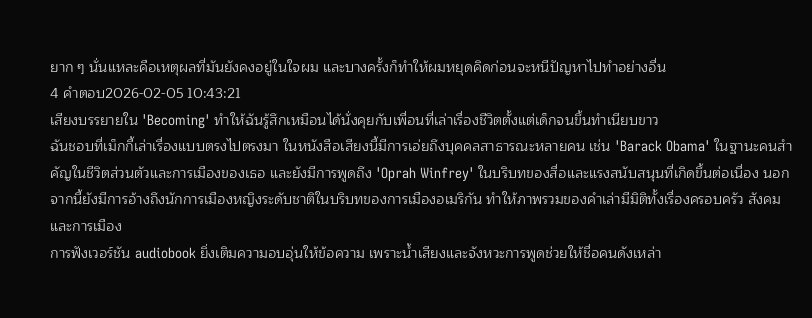ยาก ๆ นั่นแหละคือเหตุผลที่มันยังคงอยู่ในใจผม และบางครั้งก็ทำให้ผมหยุดคิดก่อนจะหนีปัญหาไปทำอย่างอื่น
4 คำตอบ2026-02-05 10:43:21
เสียงบรรยายใน 'Becoming' ทำให้ฉันรู้สึกเหมือนได้นั่งคุยกับเพื่อนที่เล่าเรื่องชีวิตตั้งแต่เด็กจนขึ้นทำเนียบขาว
ฉันชอบที่เม็กกี้เล่าเรื่องแบบตรงไปตรงมา ในหนังสือเสียงนี้มีการเอ่ยถึงบุคคลสาธารณะหลายคน เช่น 'Barack Obama' ในฐานะคนสำคัญในชีวิตส่วนตัวและการเมืองของเธอ และยังมีการพูดถึง 'Oprah Winfrey' ในบริบทของสื่อและแรงสนับสนุนที่เกิดขึ้นต่อเนื่อง นอกจากนี้ยังมีการอ้างถึงนักการเมืองหญิงระดับชาติในบริบทของการเมืองอเมริกัน ทำให้ภาพรวมของคำเล่ามีมิติทั้งเรื่องครอบครัว สังคม และการเมือง
การฟังเวอร์ชัน audiobook ยิ่งเติมความอบอุ่นให้ข้อความ เพราะน้ำเสียงและจังหวะการพูดช่วยให้ชื่อคนดังเหล่า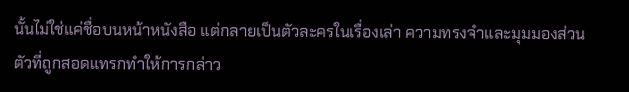นั้นไม่ใช่แค่ชื่อบนหน้าหนังสือ แต่กลายเป็นตัวละครในเรื่องเล่า ความทรงจำและมุมมองส่วนตัวที่ถูกสอดแทรกทำให้การกล่าว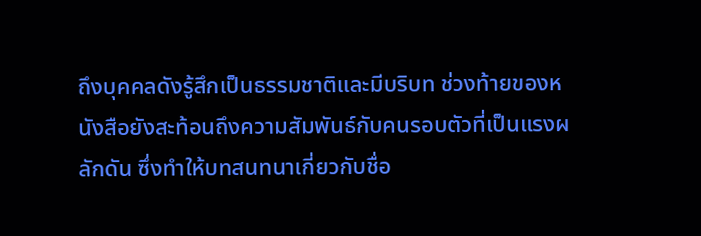ถึงบุคคลดังรู้สึกเป็นธรรมชาติและมีบริบท ช่วงท้ายของหนังสือยังสะท้อนถึงความสัมพันธ์กับคนรอบตัวที่เป็นแรงผลักดัน ซึ่งทำให้บทสนทนาเกี่ยวกับชื่อ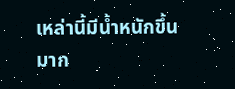เหล่านี้มีน้ำหนักขึ้นมาก